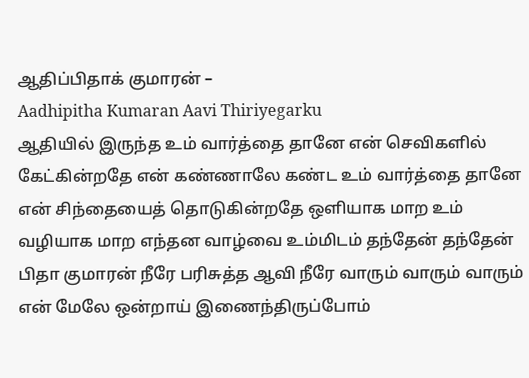ஆதிப்பிதாக் குமாரன் –
Aadhipitha Kumaran Aavi Thiriyegarku
ஆதியில் இருந்த உம் வார்த்தை தானே என் செவிகளில் கேட்கின்றதே என் கண்ணாலே கண்ட உம் வார்த்தை தானே என் சிந்தையைத் தொடுகின்றதே ஒளியாக மாற உம் வழியாக மாற எந்தன வாழ்வை உம்மிடம் தந்தேன் தந்தேன் பிதா குமாரன் நீரே பரிசுத்த ஆவி நீரே வாரும் வாரும் வாரும் என் மேலே ஒன்றாய் இணைந்திருப்போம்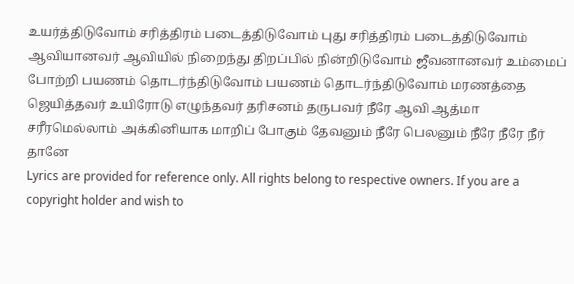உயர்த்திடுவோம் சரித்திரம் படைத்திடுவோம் புது சரித்திரம் படைத்திடுவோம்
ஆவியானவர் ஆவியில் நிறைந்து திறப்பில் நின்றிடுவோம் ஜீவனானவர் உம்மைப் போற்றி பயணம் தொடர்ந்திடுவோம் பயணம் தொடர்ந்திடுவோம் மரணத்தை ஜெயித்தவர் உயிரோடு எழுந்தவர் தரிசனம் தருபவர் நீரே ஆவி ஆத்மா சரீரமெல்லாம் அக்கினியாக மாறிப் போகும் தேவனும் நீரே பெலனும் நீரே நீரே நீர் தானே
Lyrics are provided for reference only. All rights belong to respective owners. If you are a copyright holder and wish to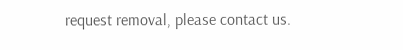request removal, please contact us.